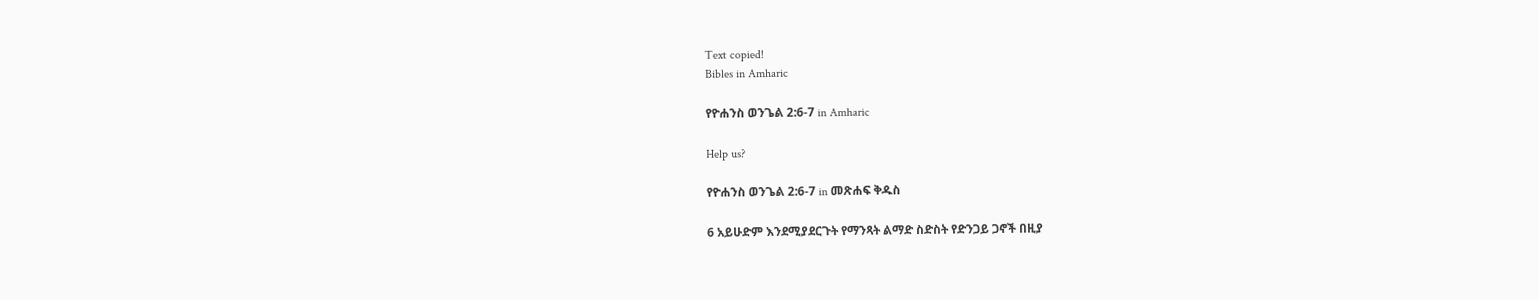Text copied!
Bibles in Amharic

የዮሐንስ ወንጌል 2:6-7 in Amharic

Help us?

የዮሐንስ ወንጌል 2:6-7 in መጽሐፍ ቅዱስ

6 አይሁድም እንደሚያደርጉት የማንጻት ልማድ ስድስት የድንጋይ ጋኖች በዚያ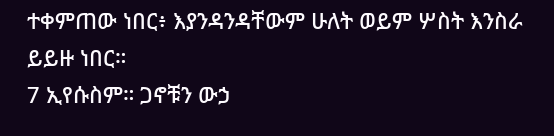ተቀምጠው ነበር፥ እያንዳንዳቸውም ሁለት ወይም ሦስት እንስራ ይይዙ ነበር።
7 ኢየሱስም። ጋኖቹን ውኃ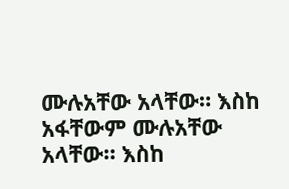ሙሉአቸው አላቸው። እስከ አፋቸውም ሙሉአቸው አላቸው። እስከ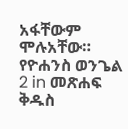አፋቸውም ሞሉአቸው።
የዮሐንስ ወንጌል 2 in መጽሐፍ ቅዱስ